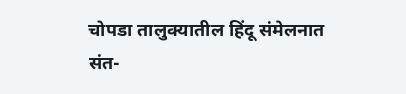चोपडा तालुक्यातील हिंदू संमेलनात संत-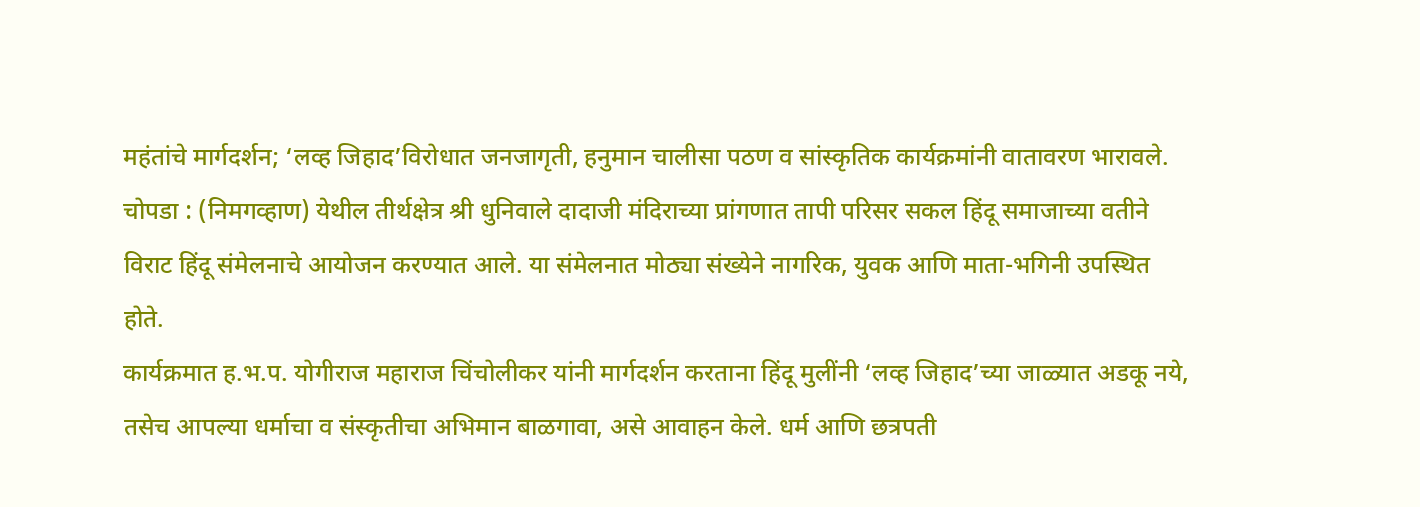महंतांचे मार्गदर्शन; ‘लव्ह जिहाद’विरोधात जनजागृती, हनुमान चालीसा पठण व सांस्कृतिक कार्यक्रमांनी वातावरण भारावले.
चोपडा : (निमगव्हाण) येथील तीर्थक्षेत्र श्री धुनिवाले दादाजी मंदिराच्या प्रांगणात तापी परिसर सकल हिंदू समाजाच्या वतीने विराट हिंदू संमेलनाचे आयोजन करण्यात आले. या संमेलनात मोठ्या संख्येने नागरिक, युवक आणि माता-भगिनी उपस्थित होते.
कार्यक्रमात ह.भ.प. योगीराज महाराज चिंचोलीकर यांनी मार्गदर्शन करताना हिंदू मुलींनी ‘लव्ह जिहाद’च्या जाळ्यात अडकू नये, तसेच आपल्या धर्माचा व संस्कृतीचा अभिमान बाळगावा, असे आवाहन केले. धर्म आणि छत्रपती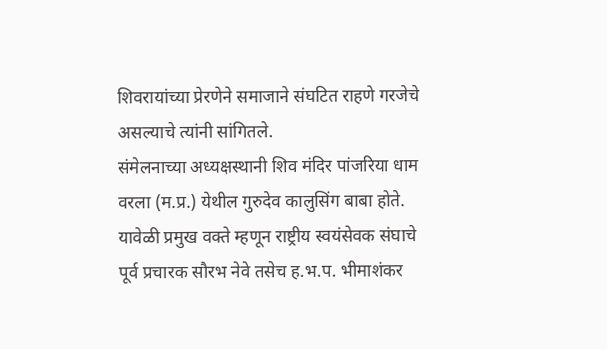शिवरायांच्या प्रेरणेने समाजाने संघटित राहणे गरजेचे असल्याचे त्यांनी सांगितले.
संमेलनाच्या अध्यक्षस्थानी शिव मंदिर पांजरिया धाम वरला (म.प्र.) येथील गुरुदेव कालुसिंग बाबा होते. यावेळी प्रमुख वक्ते म्हणून राष्ट्रीय स्वयंसेवक संघाचे पूर्व प्रचारक सौरभ नेवे तसेच ह.भ.प. भीमाशंकर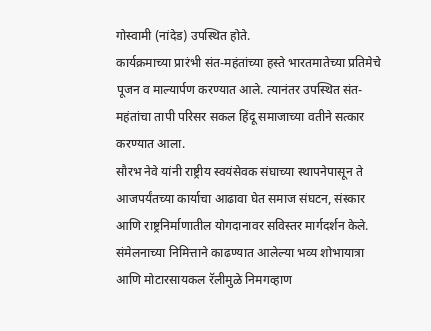गोस्वामी (नांदेड) उपस्थित होते.
कार्यक्रमाच्या प्रारंभी संत-महंतांच्या हस्ते भारतमातेच्या प्रतिमेचे पूजन व माल्यार्पण करण्यात आले. त्यानंतर उपस्थित संत-महंतांचा तापी परिसर सकल हिंदू समाजाच्या वतीने सत्कार करण्यात आला.
सौरभ नेवे यांनी राष्ट्रीय स्वयंसेवक संघाच्या स्थापनेपासून ते आजपर्यंतच्या कार्याचा आढावा घेत समाज संघटन, संस्कार आणि राष्ट्रनिर्माणातील योगदानावर सविस्तर मार्गदर्शन केले.
संमेलनाच्या निमित्ताने काढण्यात आलेल्या भव्य शोभायात्रा आणि मोटारसायकल रॅलीमुळे निमगव्हाण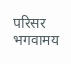परिसर भगवामय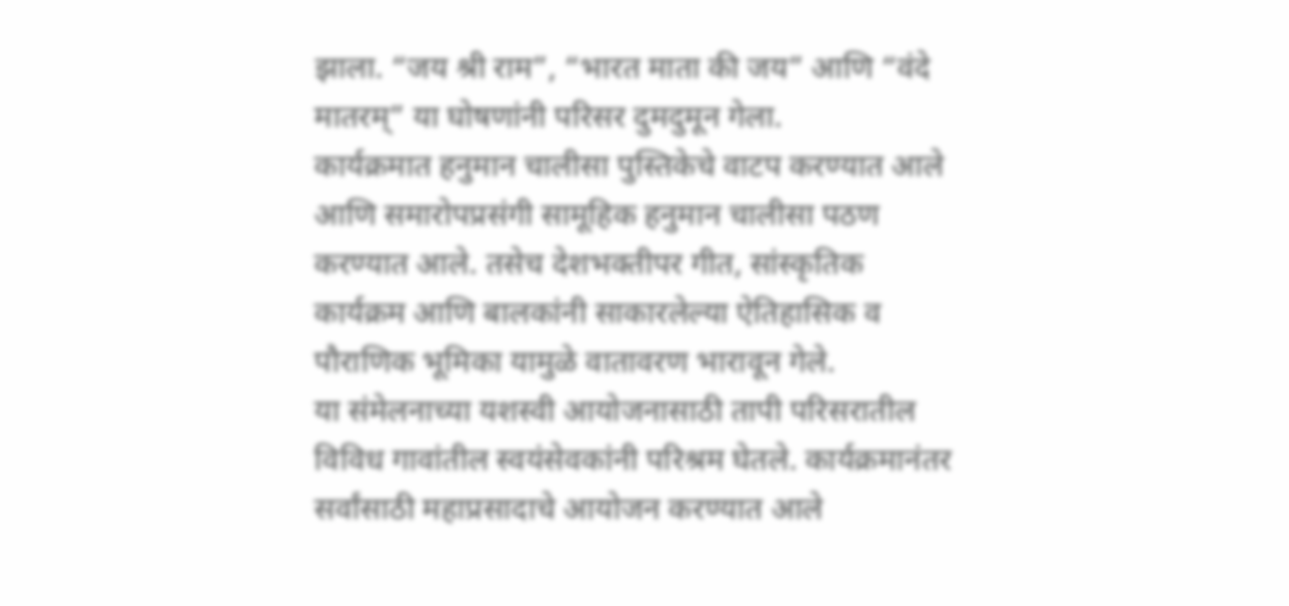झाला. “जय श्री राम”, “भारत माता की जय” आणि “वंदे मातरम्” या घोषणांनी परिसर दुमदुमून गेला.
कार्यक्रमात हनुमान चालीसा पुस्तिकेचे वाटप करण्यात आले आणि समारोपप्रसंगी सामूहिक हनुमान चालीसा पठण करण्यात आले. तसेच देशभक्तीपर गीत, सांस्कृतिक कार्यक्रम आणि बालकांनी साकारलेल्या ऐतिहासिक व पौराणिक भूमिका यामुळे वातावरण भारावून गेले.
या संमेलनाच्या यशस्वी आयोजनासाठी तापी परिसरातील विविध गावांतील स्वयंसेवकांनी परिश्रम घेतले. कार्यक्रमानंतर सर्वांसाठी महाप्रसादाचे आयोजन करण्यात आले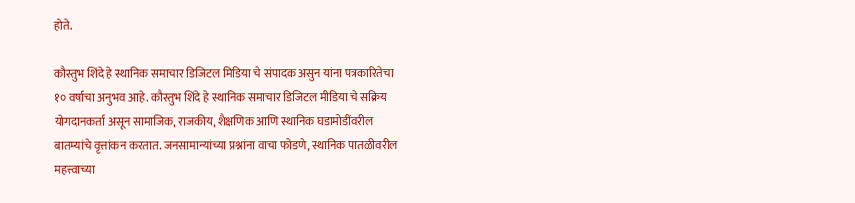होते.

कौस्तुभ शिंदे हे स्थानिक समाचार डिजिटल मिडिया चे संपादक असुन यांना पत्रकारितेचा १० वर्षाचा अनुभव आहे. कौस्तुभ शिंदे हे स्थानिक समाचार डिजिटल मीडिया चे सक्रिय योगदानकर्ता असून सामाजिक, राजकीय, शैक्षणिक आणि स्थानिक घडामोडींवरील बातम्यांचे वृत्तांकन करतात. जनसामान्यांच्या प्रश्नांना वाचा फोडणे, स्थानिक पातळीवरील महत्त्वाच्या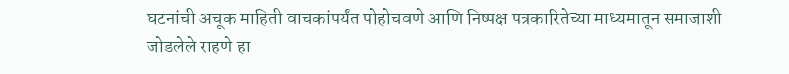घटनांची अचूक माहिती वाचकांपर्यंत पोहोचवणे आणि निष्पक्ष पत्रकारितेच्या माध्यमातून समाजाशी जोडलेले राहणे हा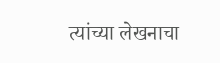त्यांच्या लेखनाचा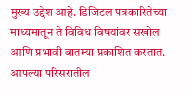मुख्य उद्देश आहे. डिजिटल पत्रकारितेच्या माध्यमातून ते विविध विषयांवर सखोल आणि प्रभावी बातम्या प्रकाशित करतात. आपल्या परिसरातील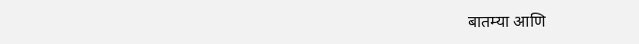बातम्या आणि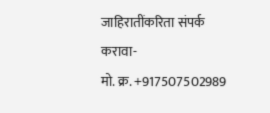जाहिरातींकरिता संपर्क करावा-
मो. क्र. +917507502989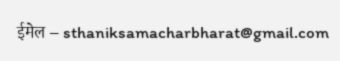ईमेल – sthaniksamacharbharat@gmail.com